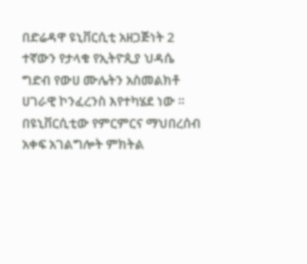በድሬዳዋ ዩኒቨርሲቲ አዘጋጅነት 2 ተኛውን የታላቁ የኢትዮጲያ ህዳሴ ግድብ የውሀ ሙሌትን አስመልክቶ ሀገራዊ ኮንፈረንስ እየተካሄደ ነው ።
በዩኒቨርሲቲው የምርምርና ማህበረሰብ አቀፍ አገልግሎት ምክትል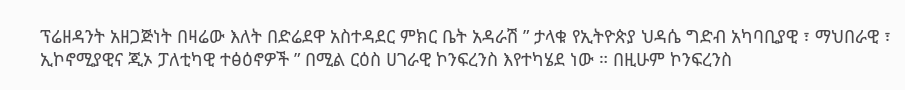ፕሬዘዳንት አዘጋጅነት በዛሬው እለት በድሬደዋ አስተዳደር ምክር ቤት አዳራሽ ” ታላቁ የኢትዮጵያ ህዳሴ ግድብ አካባቢያዊ ፣ ማህበራዊ ፣ ኢኮኖሚያዊና ጂኦ ፓለቲካዊ ተፅዕኖዎች ” በሚል ርዕስ ሀገራዊ ኮንፍረንስ እየተካሄደ ነው ። በዚሁም ኮንፍረንስ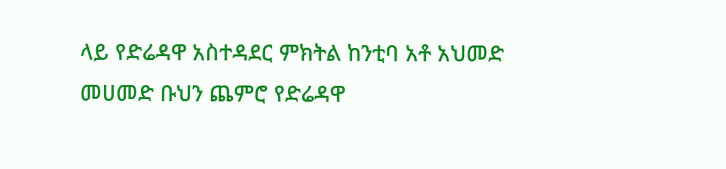ላይ የድሬዳዋ አስተዳደር ምክትል ከንቲባ አቶ አህመድ መሀመድ ቡህን ጨምሮ የድሬዳዋ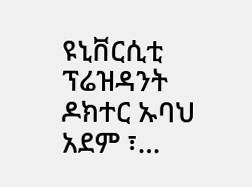ዩኒቨርሲቲ ፕሬዝዳንት ዶክተር ኡባህ አደም ፣…